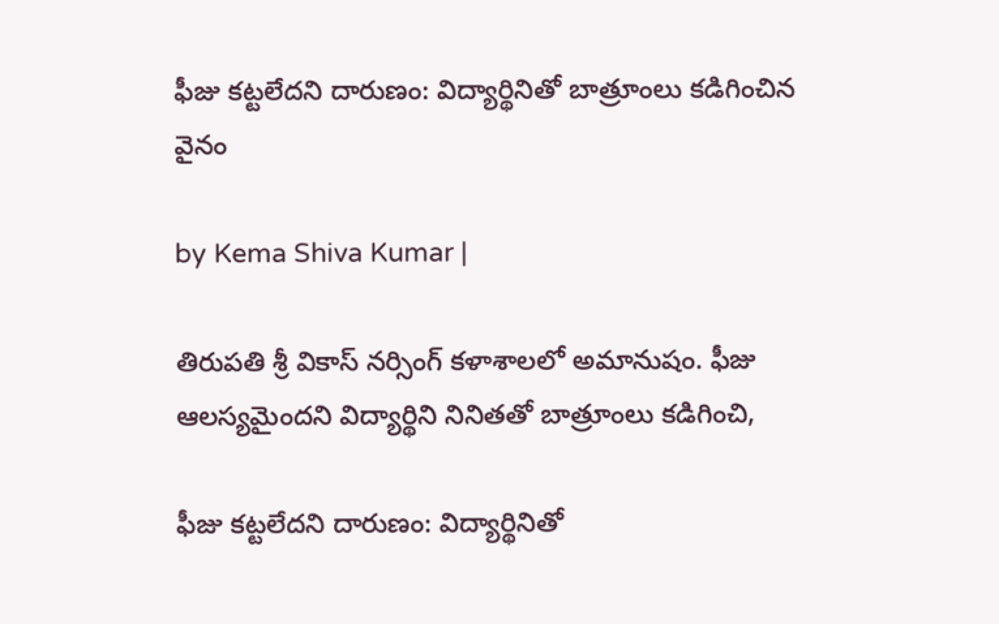ఫీజు కట్టలేదని దారుణం: విద్యార్థినితో బాత్రూంలు కడిగించిన వైనం

by Kema Shiva Kumar |

తిరుపతి శ్రీ వికాస్ నర్సింగ్ కళాశాలలో అమానుషం. ఫీజు ఆలస్యమైందని విద్యార్థిని నినితతో బాత్రూంలు కడిగించి,

ఫీజు కట్టలేదని దారుణం: విద్యార్థినితో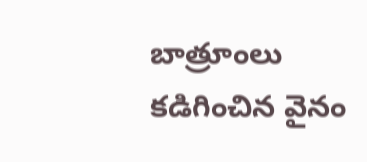బాత్రూంలు కడిగించిన వైనం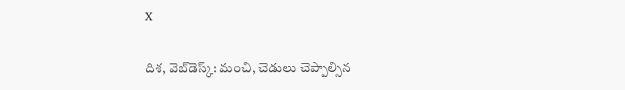X

దిశ, వెబ్‌డెస్క్: మంచి, చెడులు చెప్పాల్సిన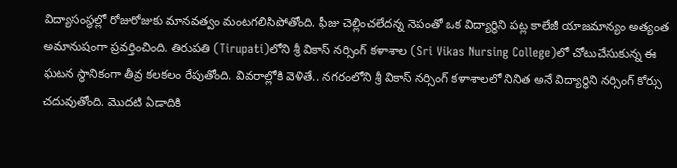విద్యాసంస్థల్లో రోజురోజుకు మానవత్వం మంటగలిసిపోతోంది. ఫీజు చెల్లించలేదన్న నెపంతో ఒక విద్యార్థిని పట్ల కాలేజీ యాజమాన్యం అత్యంత అమానుషంగా ప్రవర్తించింది. తిరుపతి (Tirupati)లోని శ్రీ వికాస్ నర్సింగ్ కళాశాల (Sri Vikas Nursing College)లో చోటుచేసుకున్న ఈ ఘటన స్థానికంగా తీవ్ర కలకలం రేపుతోంది. వివరాల్లోకి వెళితే.. నగరంలోని శ్రీ వికాస్ నర్సింగ్ కళాశాలలో నినిత అనే విద్యార్థిని నర్సింగ్ కోర్సు చదువుతోంది. మొదటి ఏడాదికి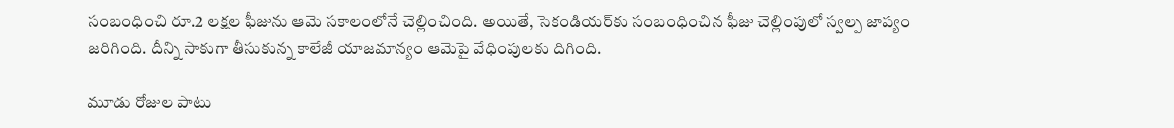సంబంధించి రూ.2 లక్షల ఫీజును ఆమె సకాలంలోనే చెల్లించింది. అయితే, సెకండియర్‌కు సంబంధించిన ఫీజు చెల్లింపులో స్వల్ప జాప్యం జరిగింది. దీన్ని సాకుగా తీసుకున్న కాలేజీ యాజమాన్యం ఆమెపై వేధింపులకు దిగింది.

మూడు రోజుల పాటు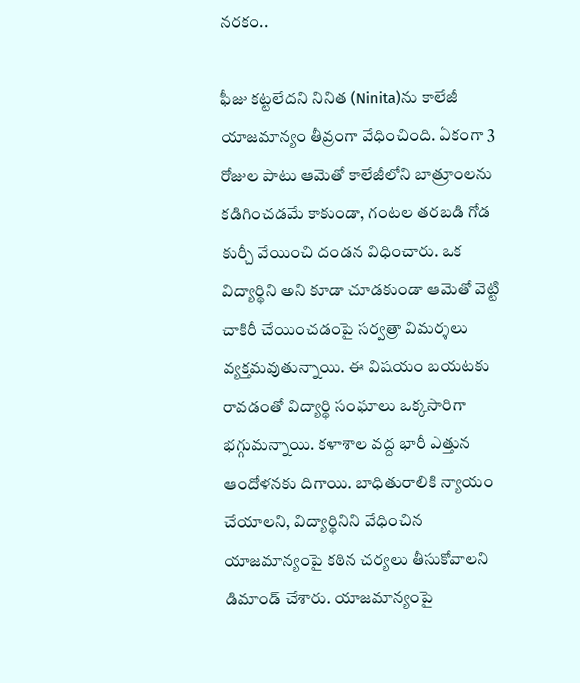నరకం..

ఫీజు కట్టలేదని నినిత (Ninita)ను కాలేజీ యాజమాన్యం తీవ్రంగా వేధించింది. ఏకంగా 3 రోజుల పాటు ఆమెతో కాలేజీలోని బాత్రూంలను కడిగించడమే కాకుండా, గంటల తరబడి గోడ కుర్చీ వేయించి దండన విధించారు. ఒక విద్యార్థిని అని కూడా చూడకుండా ఆమెతో వెట్టి చాకిరీ చేయించడంపై సర్వత్రా విమర్శలు వ్యక్తమవుతున్నాయి. ఈ విషయం బయటకు రావడంతో విద్యార్థి సంఘాలు ఒక్కసారిగా భగ్గుమన్నాయి. కళాశాల వద్ద భారీ ఎత్తున ఆందోళనకు దిగాయి. బాధితురాలికి న్యాయం చేయాలని, విద్యార్థినిని వేధించిన యాజమాన్యంపై కఠిన చర్యలు తీసుకోవాలని డిమాండ్ చేశారు. యాజమాన్యంపై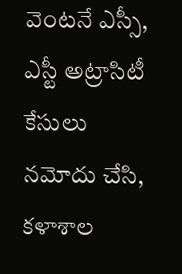వెంటనే ఎస్సీ, ఎస్టీ అట్రాసిటీ కేసులు నమోదు చేసి, కళాశాల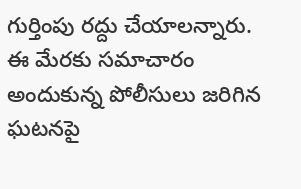గుర్తింపు రద్దు చేయాలన్నారు. ఈ మేరకు సమాచారం అందుకున్న పోలీసులు జరిగిన ఘటనపై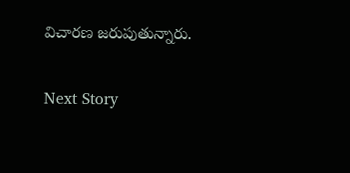విచారణ జరుపుతున్నారు.

Next Story